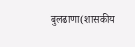बुलढाणा(शासकीय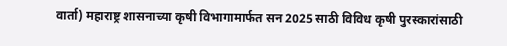वार्ता) महाराष्ट्र शासनाच्या कृषी विभागामार्फत सन 2025 साठी विविध कृषी पुरस्कारांसाठी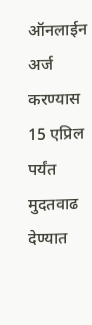ऑनलाईन अर्ज करण्यास 15 एप्रिल पर्यंत मुदतवाढ देण्यात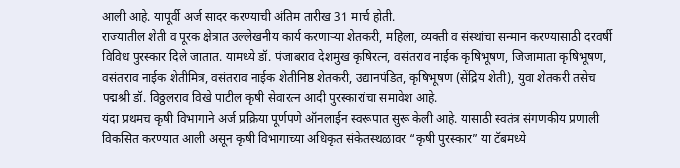आली आहे. यापूर्वी अर्ज सादर करण्याची अंतिम तारीख 31 मार्च होती.
राज्यातील शेती व पूरक क्षेत्रात उल्लेखनीय कार्य करणाऱ्या शेतकरी, महिला, व्यक्ती व संस्थांचा सन्मान करण्यासाठी दरवर्षी विविध पुरस्कार दिले जातात. यामध्ये डॉ. पंजाबराव देशमुख कृषिरत्न, वसंतराव नाईक कृषिभूषण, जिजामाता कृषिभूषण, वसंतराव नाईक शेतीमित्र, वसंतराव नाईक शेतीनिष्ठ शेतकरी, उद्यानपंडित, कृषिभूषण (सेंद्रिय शेती), युवा शेतकरी तसेच पद्मश्री डॉ. विठ्ठलराव विखे पाटील कृषी सेवारत्न आदी पुरस्कारांचा समावेश आहे.
यंदा प्रथमच कृषी विभागाने अर्ज प्रक्रिया पूर्णपणे ऑनलाईन स्वरूपात सुरू केली आहे. यासाठी स्वतंत्र संगणकीय प्रणाली विकसित करण्यात आली असून कृषी विभागाच्या अधिकृत संकेतस्थळावर “कृषी पुरस्कार” या टॅबमध्ये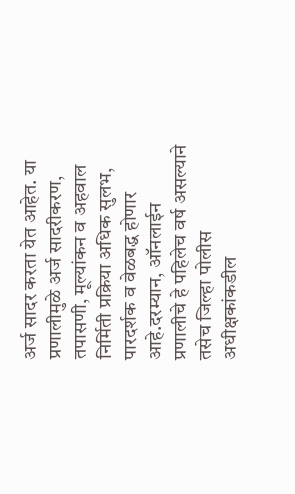अर्ज सादर करता येत आहेत. या प्रणालीमुळे अर्ज सादरीकरण, तपासणी, मूल्यांकन व अहवाल निर्मिती प्रक्रिया अधिक सुलभ, पारदर्शक व वेळबद्ध होणार आहे.दरम्यान, ऑनलाईन प्रणालीचे हे पहिलेच वर्ष असल्याने तसेच जिल्हा पोलीस अधीक्षकांकडील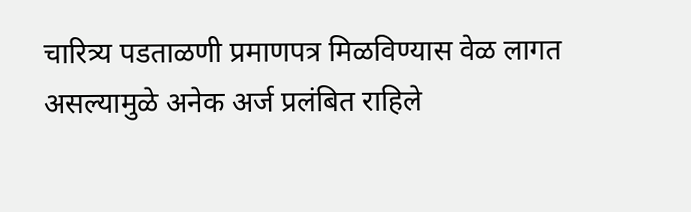चारित्र्य पडताळणी प्रमाणपत्र मिळविण्यास वेळ लागत असल्यामुळे अनेक अर्ज प्रलंबित राहिले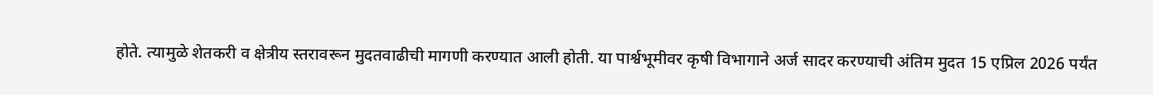होते. त्यामुळे शेतकरी व क्षेत्रीय स्तरावरून मुदतवाढीची मागणी करण्यात आली होती. या पार्श्वभूमीवर कृषी विभागाने अर्ज सादर करण्याची अंतिम मुदत 15 एप्रिल 2026 पर्यंत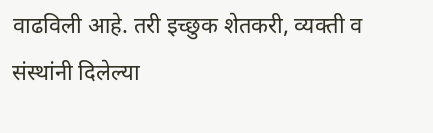वाढविली आहे. तरी इच्छुक शेतकरी, व्यक्ती व संस्थांनी दिलेल्या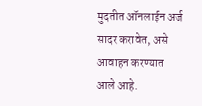मुदतीत ऑनलाईन अर्ज सादर करावेत, असे आवाहन करण्यात आले आहे.